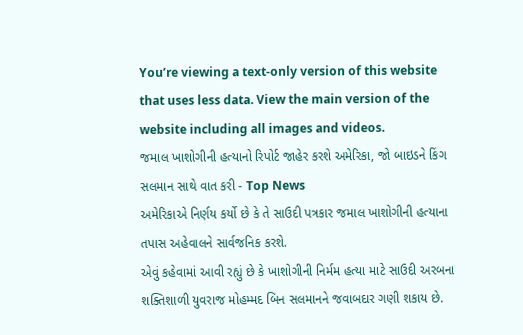You’re viewing a text-only version of this website that uses less data. View the main version of the website including all images and videos.
જમાલ ખાશોગીની હત્યાનો રિપોર્ટ જાહેર કરશે અમેરિકા, જો બાઇડને કિંગ સલમાન સાથે વાત કરી - Top News
અમેરિકાએ નિર્ણય કર્યો છે કે તે સાઉદી પત્રકાર જમાલ ખાશોગીની હત્યાના તપાસ અહેવાલને સાર્વજનિક કરશે.
એવું કહેવામાં આવી રહ્યું છે કે ખાશોગીની નિર્મમ હત્યા માટે સાઉદી અરબના શક્તિશાળી યુવરાજ મોહમ્મદ બિન સલમાનને જવાબદાર ગણી શકાય છે.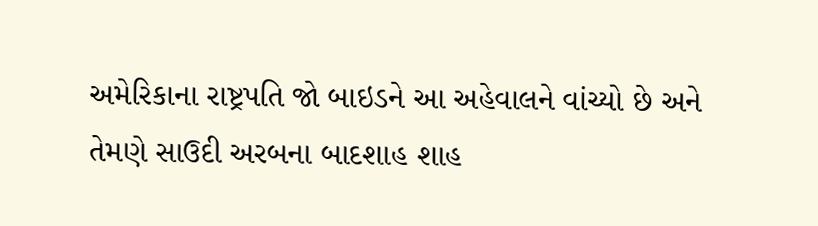અમેરિકાના રાષ્ટ્રપતિ જો બાઇડને આ અહેવાલને વાંચ્યો છે અને તેમણે સાઉદી અરબના બાદશાહ શાહ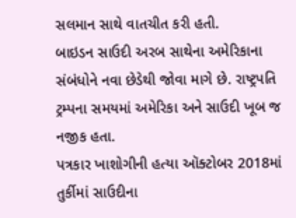સલમાન સાથે વાતચીત કરી હતી.
બાઇડન સાઉદી અરબ સાથેના અમેરિકાના સંબંધોને નવા છેડેથી જોવા માગે છે. રાષ્ટ્રપતિ ટ્રમ્પના સમયમાં અમેરિકા અને સાઉદી ખૂબ જ નજીક હતા.
પત્રકાર ખાશોગીની હત્યા ઑક્ટોબર 2018માં તુર્કીમાં સાઉદીના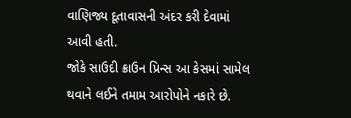વાણિજ્ય દૂતાવાસની અંદર કરી દેવામાં આવી હતી.
જોકે સાઉદી ક્રાઉન પ્રિન્સ આ કેસમાં સામેલ થવાને લઈને તમામ આરોપોને નકારે છે.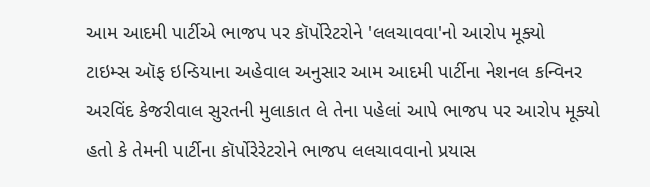આમ આદમી પાર્ટીએ ભાજપ પર કૉર્પોરેટરોને 'લલચાવવા'નો આરોપ મૂક્યો
ટાઇમ્સ ઑફ ઇન્ડિયાના અહેવાલ અનુસાર આમ આદમી પાર્ટીના નેશનલ કન્વિનર અરવિંદ કેજરીવાલ સુરતની મુલાકાત લે તેના પહેલાં આપે ભાજપ પર આરોપ મૂક્યો હતો કે તેમની પાર્ટીના કૉર્પોરેરેટરોને ભાજપ લલચાવવાનો પ્રયાસ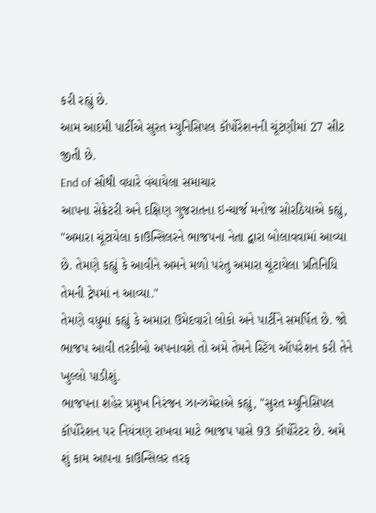કરી રહ્યું છે.
આમ આદમી પાર્ટીએ સુરત મ્યુનિસિપલ કૉર્પોરેશનની ચૂંટણીમાં 27 સીટ જીતી છે.
End of સૌથી વધારે વંચાયેલા સમાચાર
આપના સેક્રેટરી અને દક્ષિણ ગુજરાતના ઇન્ચાર્જ મનોજ સોરઠિયાએ કહ્યું, "અમારા ચૂંટાયેલા કાઉન્સિલરને ભાજપના નેતા દ્વારા બોલાવવામાં આવ્યા છે. તેમણે કહ્યું કે આવીને અમને મળો પરંતુ અમારા ચૂંટાયેલા પ્રતિનિધિ તેમની ટ્રેપમાં ન આવ્યા."
તેમણે વધુમાં કહ્યું કે અમારા ઉમેદવારો લોકો અને પાર્ટીને સમર્પિત છે. જો ભાજપ આવી તરકીબો અપનાવશે તો અમે તેમને સ્ટિંગ ઑપરેશન કરી તેને ખુલ્લો પાડીશું.
ભાજપના શહેર પ્રમુખ નિરંજન ઝાન્ઝમેરાએ કહ્યું, "સુરત મ્યુનિસિપલ કૉર્પોરેશન પર નિયંત્રણ રાખવા માટે ભાજપ પાસે 93 કૉર્પોરેટર છે. અમે શું કામ આપના કાઉન્સિલર તરફ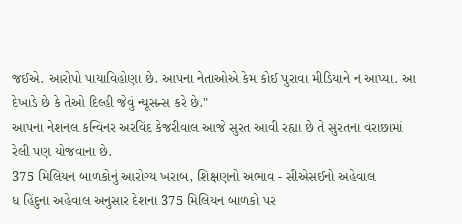જઈએ. આરોપો પાયાવિહોણા છે. આપના નેતાઓએ કેમ કોઈ પુરાવા મીડિયાને ન આપ્યા. આ દેખાડે છે કે તેઓ દિલ્હી જેવું ન્યૂસન્સ કરે છે."
આપના નેશનલ કન્વિનર અરવિંદ કેજરીવાલ આજે સુરત આવી રહ્યા છે તે સુરતના વરાછામાં રેલી પણ યોજવાના છે.
375 મિલિયન બાળકોનું આરોગ્ય ખરાબ, શિક્ષણનો અભાવ - સીએસઈનો અહેવાલ
ધ હિંદુના અહેવાલ અનુસાર દેશના 375 મિલિયન બાળકો પર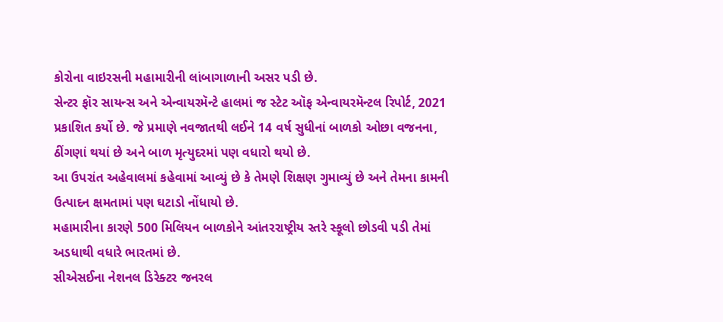કોરોના વાઇરસની મહામારીની લાંબાગાળાની અસર પડી છે.
સેન્ટર ફૉર સાયન્સ અને એન્વાયરમૅન્ટે હાલમાં જ સ્ટેટ ઑફ એન્વાયરમૅન્ટલ રિપોર્ટ, 2021 પ્રકાશિત કર્યો છે. જે પ્રમાણે નવજાતથી લઈને 14 વર્ષ સુધીનાં બાળકો ઓછા વજનના, ઠીંગણાં થયાં છે અને બાળ મૃત્યુદરમાં પણ વધારો થયો છે.
આ ઉપરાંત અહેવાલમાં કહેવામાં આવ્યું છે કે તેમણે શિક્ષણ ગુમાવ્યું છે અને તેમના કામની ઉત્પાદન ક્ષમતામાં પણ ઘટાડો નોંધાયો છે.
મહામારીના કારણે 500 મિલિયન બાળકોને આંતરરાષ્ટ્રીય સ્તરે સ્કૂલો છોડવી પડી તેમાં અડધાથી વધારે ભારતમાં છે.
સીએસઈના નેશનલ ડિરેક્ટર જનરલ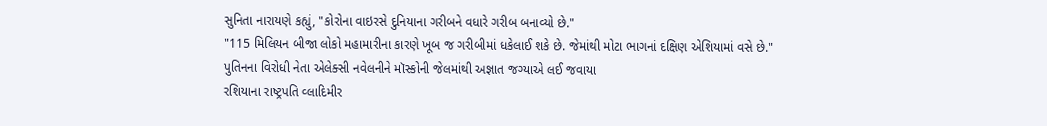સુનિતા નારાયણે કહ્યું, "કોરોના વાઇરસે દુનિયાના ગરીબને વધારે ગરીબ બનાવ્યો છે."
"115 મિલિયન બીજા લોકો મહામારીના કારણે ખૂબ જ ગરીબીમાં ધકેલાઈ શકે છે. જેમાંથી મોટા ભાગનાં દક્ષિણ એશિયામાં વસે છે."
પુતિનના વિરોધી નેતા એલેક્સી નવેલનીને મૉસ્કોની જેલમાંથી અજ્ઞાત જગ્યાએ લઈ જવાયા
રશિયાના રાષ્ટ્રપતિ વ્લાદિમીર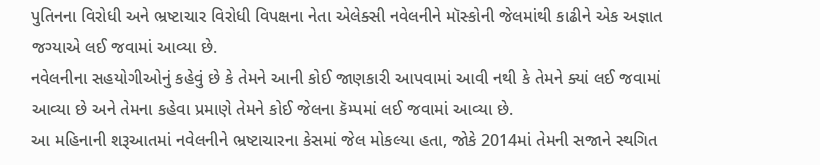પુતિનના વિરોધી અને ભ્રષ્ટાચાર વિરોધી વિપક્ષના નેતા એલેક્સી નવેલનીને મૉસ્કોની જેલમાંથી કાઢીને એક અજ્ઞાત જગ્યાએ લઈ જવામાં આવ્યા છે.
નવેલનીના સહયોગીઓનું કહેવું છે કે તેમને આની કોઈ જાણકારી આપવામાં આવી નથી કે તેમને ક્યાં લઈ જવામાં આવ્યા છે અને તેમના કહેવા પ્રમાણે તેમને કોઈ જેલના કૅમ્પમાં લઈ જવામાં આવ્યા છે.
આ મહિનાની શરૂઆતમાં નવેલનીને ભ્રષ્ટાચારના કેસમાં જેલ મોકલ્યા હતા, જોકે 2014માં તેમની સજાને સ્થગિત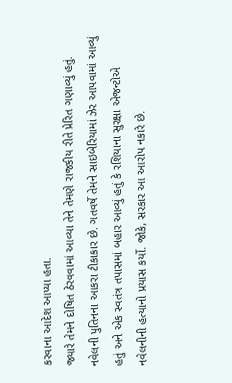કરવાના આદેશ આપ્યા હતા.
જ્યારે તેમને દોષિત ઠેરવવામાં આવ્યા તેને તેમણે રાજકીય રીતે પ્રેરિત ગણાવ્યું હતું.
નવેલની પુતિનના આકરા ટીકાકાર છે. ગતવર્ષે તેમને સાઇબેરિયામાં ઝેર આપવામાં આવ્યું હતું અને એક સ્વતંત્ર તપાસમાં બહાર આવ્યું હતું કે રશિયાના સુરક્ષા એજન્ટોએ નવેલનીની હત્યાનો પ્રયાસ કર્યો. જોકે, સરકાર આ આરોપ નકારે છે.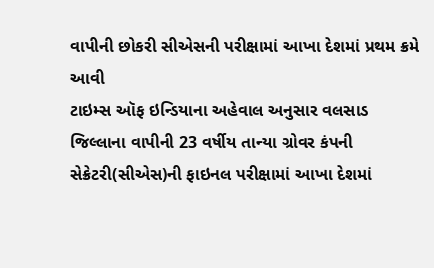વાપીની છોકરી સીએસની પરીક્ષામાં આખા દેશમાં પ્રથમ ક્રમે આવી
ટાઇમ્સ ઑફ ઇન્ડિયાના અહેવાલ અનુસાર વલસાડ જિલ્લાના વાપીની 23 વર્ષીય તાન્યા ગ્રોવર કંપની સેક્રેટરી(સીએસ)ની ફાઇનલ પરીક્ષામાં આખા દેશમાં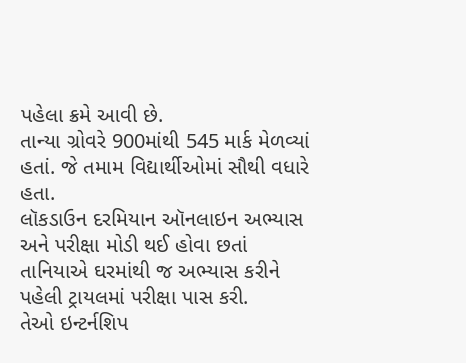પહેલા ક્રમે આવી છે.
તાન્યા ગ્રોવરે 900માંથી 545 માર્ક મેળવ્યાં હતાં. જે તમામ વિદ્યાર્થીઓમાં સૌથી વધારે હતા.
લૉકડાઉન દરમિયાન ઑનલાઇન અભ્યાસ અને પરીક્ષા મોડી થઈ હોવા છતાં તાનિયાએ ઘરમાંથી જ અભ્યાસ કરીને પહેલી ટ્રાયલમાં પરીક્ષા પાસ કરી.
તેઓ ઇન્ટર્નશિપ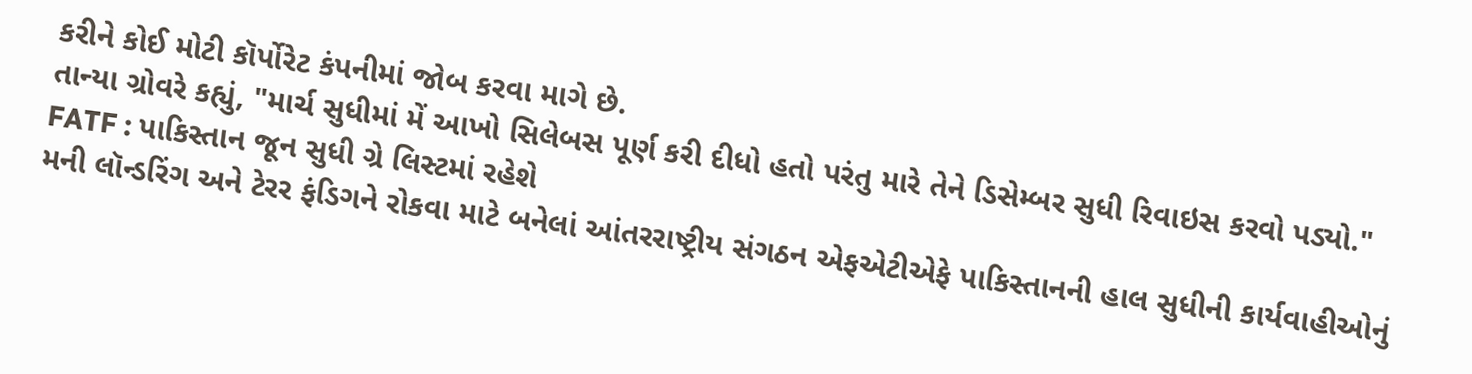કરીને કોઈ મોટી કૉર્પોરેટ કંપનીમાં જોબ કરવા માગે છે.
તાન્યા ગ્રોવરે કહ્યું, "માર્ચ સુધીમાં મેં આખો સિલેબસ પૂર્ણ કરી દીધો હતો પરંતુ મારે તેને ડિસેમ્બર સુધી રિવાઇસ કરવો પડ્યો."
FATF : પાકિસ્તાન જૂન સુધી ગ્રે લિસ્ટમાં રહેશે
મની લૉન્ડરિંગ અને ટેરર ફંડિગને રોકવા માટે બનેલાં આંતરરાષ્ટ્રીય સંગઠન એફએટીએફે પાકિસ્તાનની હાલ સુધીની કાર્યવાહીઓનું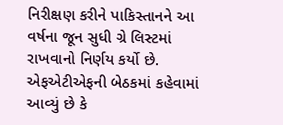નિરીક્ષણ કરીને પાકિસ્તાનને આ વર્ષના જૂન સુધી ગ્રે લિસ્ટમાં રાખવાનો નિર્ણય કર્યો છે.
એફએટીએફની બેઠકમાં કહેવામાં આવ્યું છે કે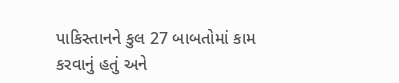પાકિસ્તાનને કુલ 27 બાબતોમાં કામ કરવાનું હતું અને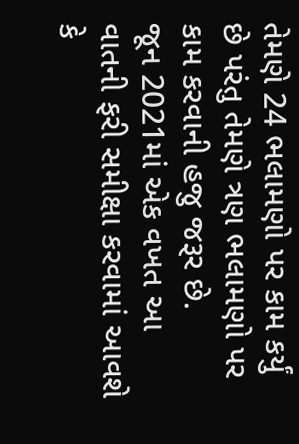તેમણે 24 ભલામણો પર કામ કર્યું છે પરંતુ તેમણે ત્રણ ભલામણો પર કામ કરવાની હજુ જરૂર છે.
જૂન 2021માં એક વખત આ વાતની ફરી સમીક્ષા કરવામાં આવશે કે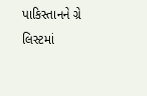પાકિસ્તાનને ગ્રે લિસ્ટમાં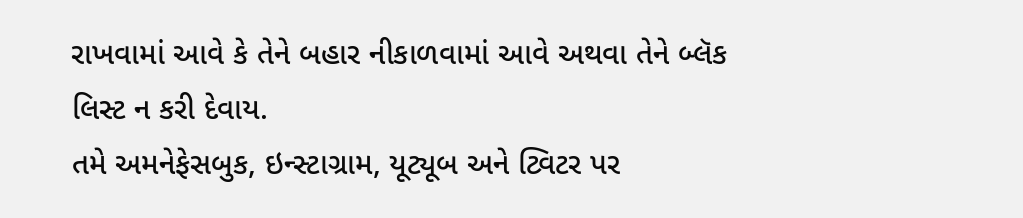રાખવામાં આવે કે તેને બહાર નીકાળવામાં આવે અથવા તેને બ્લૅક લિસ્ટ ન કરી દેવાય.
તમે અમનેફેસબુક, ઇન્સ્ટાગ્રામ, યૂટ્યૂબ અને ટ્વિટર પર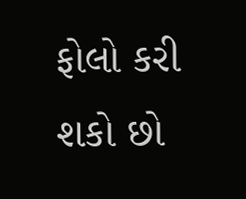ફોલો કરી શકો છો